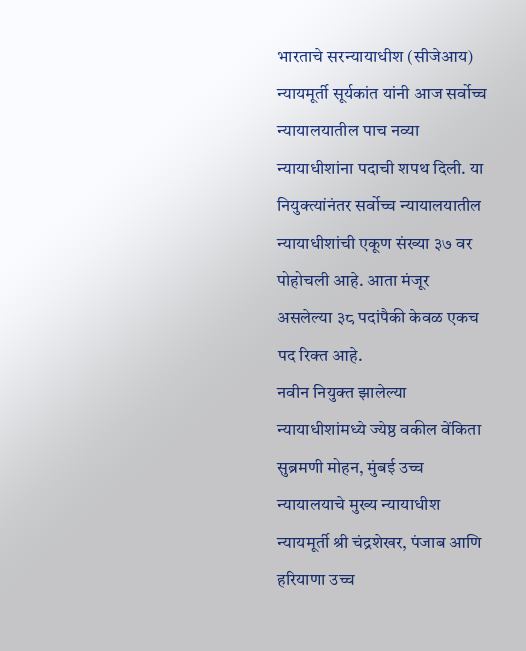भारताचे सरन्यायाधीश (सीजेआय) न्यायमूर्ती सूर्यकांत यांनी आज सर्वोच्च न्यायालयातील पाच नव्या न्यायाधीशांना पदाची शपथ दिली. या नियुक्त्यांनंतर सर्वोच्च न्यायालयातील न्यायाधीशांची एकूण संख्या ३७ वर पोहोचली आहे. आता मंजूर असलेल्या ३८ पदांपैकी केवळ एकच पद रिक्त आहे.
नवीन नियुक्त झालेल्या न्यायाधीशांमध्ये ज्येष्ठ वकील वेंकिता सुब्रमणी मोहन, मुंबई उच्च न्यायालयाचे मुख्य न्यायाधीश न्यायमूर्ती श्री चंद्रशेखर, पंजाब आणि हरियाणा उच्च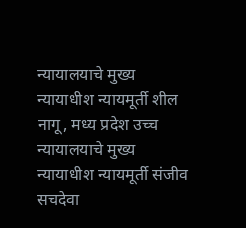न्यायालयाचे मुख्य न्यायाधीश न्यायमूर्ती शील नागू, मध्य प्रदेश उच्च न्यायालयाचे मुख्य न्यायाधीश न्यायमूर्ती संजीव सचदेवा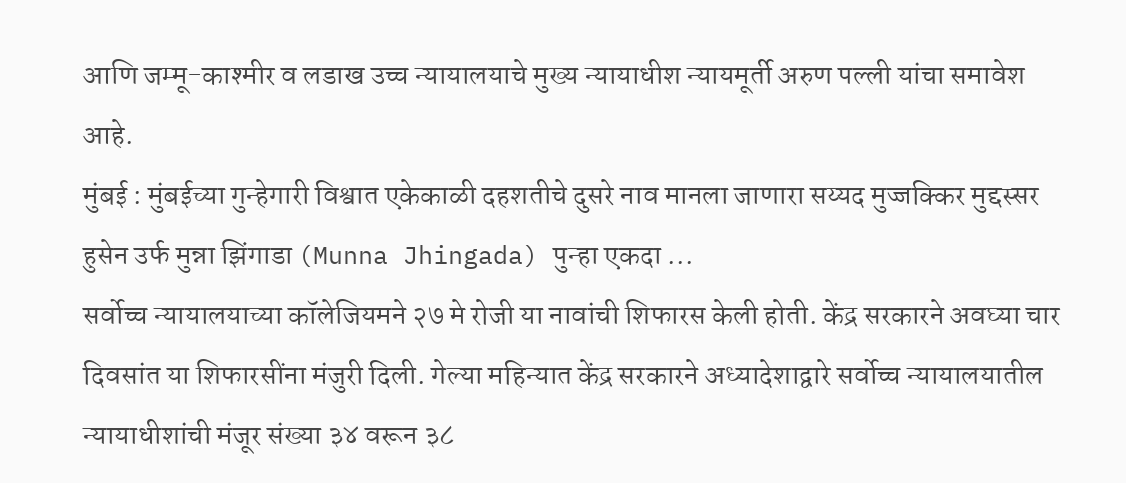आणि जम्मू-काश्मीर व लडाख उच्च न्यायालयाचे मुख्य न्यायाधीश न्यायमूर्ती अरुण पल्ली यांचा समावेश आहे.
मुंबई : मुंबईच्या गुन्हेगारी विश्वात एकेकाळी दहशतीचे दुसरे नाव मानला जाणारा सय्यद मुज्जक्किर मुद्दस्सर हुसेन उर्फ मुन्ना झिंगाडा (Munna Jhingada) पुन्हा एकदा ...
सर्वोच्च न्यायालयाच्या कॉलेजियमने २७ मे रोजी या नावांची शिफारस केली होती. केंद्र सरकारने अवघ्या चार दिवसांत या शिफारसींना मंजुरी दिली. गेल्या महिन्यात केंद्र सरकारने अध्यादेशाद्वारे सर्वोच्च न्यायालयातील न्यायाधीशांची मंजूर संख्या ३४ वरून ३८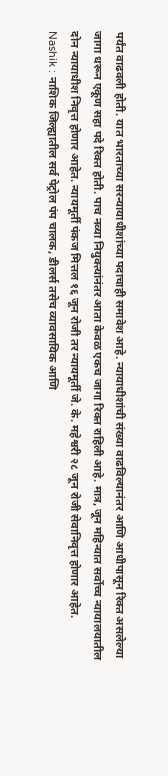पर्यंत वाढवली होती. यात भारताच्या सरन्यायाधीशांच्या पदाचाही समावेश आहे. न्यायाधीशांची संख्या वाढविल्यानंतर आणि आधीपासून रिक्त असलेल्या जागा धरून एकूण सहा पदे रिक्त होती. पाच नव्या नियुक्त्यांनंतर आता केवळ एकच जागा रिक्त राहिली आहे. मात्र, जून महिन्यात सर्वोच्च न्यायालयातील दोन न्यायाधीश निवृत्त होणार आहेत. न्यायमूर्ती पंकज मित्तल १६ जून रोजी तर न्यायमूर्ती जे. के. महेश्वरी २८ जून रोजी सेवानिवृत्त होणार आहेत.
Nashik : नाशिक जिल्ह्यातील सर्व पेट्रोल पंप चालक, डीलर्स तसेच व्यावसायिक आणि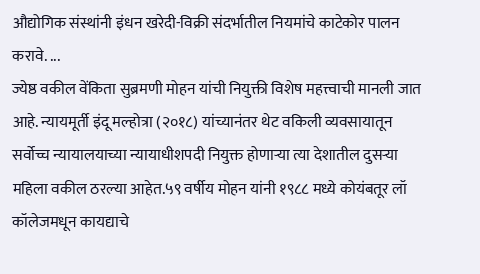औद्योगिक संस्थांनी इंधन खरेदी-विक्री संदर्भातील नियमांचे काटेकोर पालन करावे. ...
ज्येष्ठ वकील वेंकिता सुब्रमणी मोहन यांची नियुक्ती विशेष महत्त्वाची मानली जात आहे. न्यायमूर्ती इंदू मल्होत्रा (२०१८) यांच्यानंतर थेट वकिली व्यवसायातून सर्वोच्च न्यायालयाच्या न्यायाधीशपदी नियुक्त होणाऱ्या त्या देशातील दुसऱ्या महिला वकील ठरल्या आहेत.५९ वर्षीय मोहन यांनी १९८८ मध्ये कोयंबतूर लॉ कॉलेजमधून कायद्याचे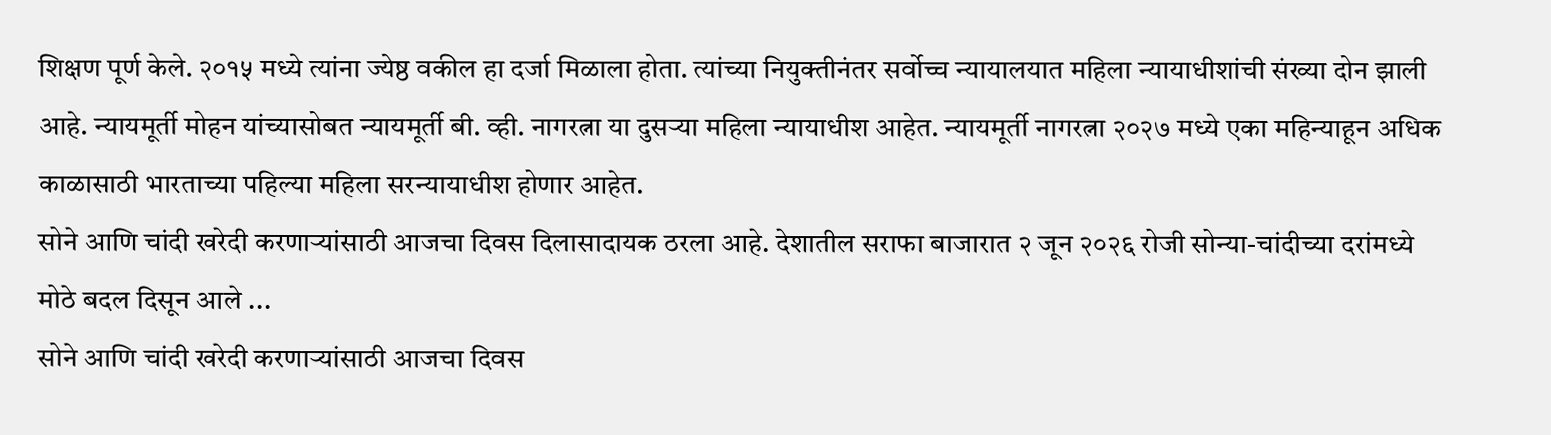शिक्षण पूर्ण केले. २०१५ मध्ये त्यांना ज्येष्ठ वकील हा दर्जा मिळाला होता. त्यांच्या नियुक्तीनंतर सर्वोच्च न्यायालयात महिला न्यायाधीशांची संख्या दोन झाली आहे. न्यायमूर्ती मोहन यांच्यासोबत न्यायमूर्ती बी. व्ही. नागरत्ना या दुसऱ्या महिला न्यायाधीश आहेत. न्यायमूर्ती नागरत्ना २०२७ मध्ये एका महिन्याहून अधिक काळासाठी भारताच्या पहिल्या महिला सरन्यायाधीश होणार आहेत.
सोने आणि चांदी खरेदी करणाऱ्यांसाठी आजचा दिवस दिलासादायक ठरला आहे. देशातील सराफा बाजारात २ जून २०२६ रोजी सोन्या-चांदीच्या दरांमध्ये मोठे बदल दिसून आले ...
सोने आणि चांदी खरेदी करणाऱ्यांसाठी आजचा दिवस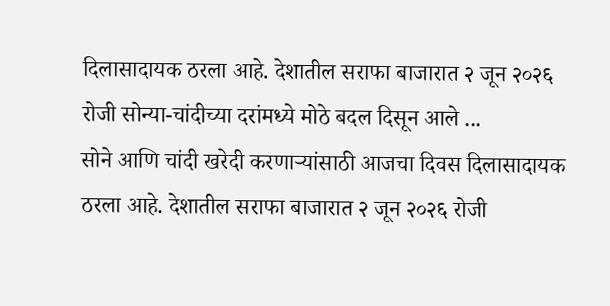दिलासादायक ठरला आहे. देशातील सराफा बाजारात २ जून २०२६ रोजी सोन्या-चांदीच्या दरांमध्ये मोठे बदल दिसून आले ...
सोने आणि चांदी खरेदी करणाऱ्यांसाठी आजचा दिवस दिलासादायक ठरला आहे. देशातील सराफा बाजारात २ जून २०२६ रोजी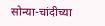सोन्या-चांदीच्या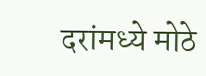दरांमध्ये मोठे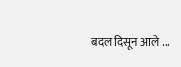बदल दिसून आले ...